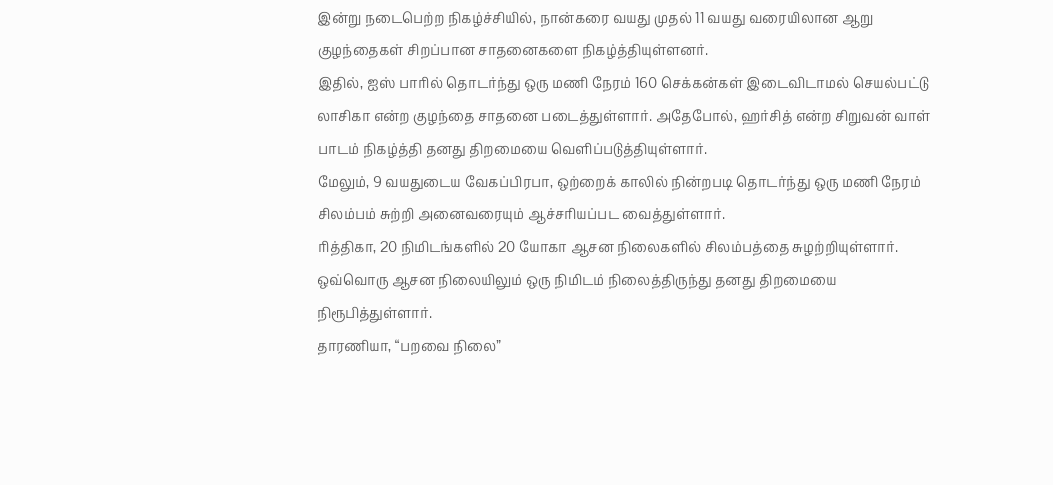இன்று நடைபெற்ற நிகழ்ச்சியில், நான்கரை வயது முதல் 11 வயது வரையிலான ஆறு குழந்தைகள் சிறப்பான சாதனைகளை நிகழ்த்தியுள்ளனர்.
இதில், ஐஸ் பாரில் தொடர்ந்து ஒரு மணி நேரம் 160 செக்கன்கள் இடைவிடாமல் செயல்பட்டு லாசிகா என்ற குழந்தை சாதனை படைத்துள்ளார். அதேபோல், ஹர்சித் என்ற சிறுவன் வாள் பாடம் நிகழ்த்தி தனது திறமையை வெளிப்படுத்தியுள்ளார்.
மேலும், 9 வயதுடைய வேகப்பிரபா, ஒற்றைக் காலில் நின்றபடி தொடர்ந்து ஒரு மணி நேரம் சிலம்பம் சுற்றி அனைவரையும் ஆச்சரியப்பட வைத்துள்ளார்.
ரித்திகா, 20 நிமிடங்களில் 20 யோகா ஆசன நிலைகளில் சிலம்பத்தை சுழற்றியுள்ளார். ஒவ்வொரு ஆசன நிலையிலும் ஒரு நிமிடம் நிலைத்திருந்து தனது திறமையை நிரூபித்துள்ளார்.
தாரணியா, “பறவை நிலை”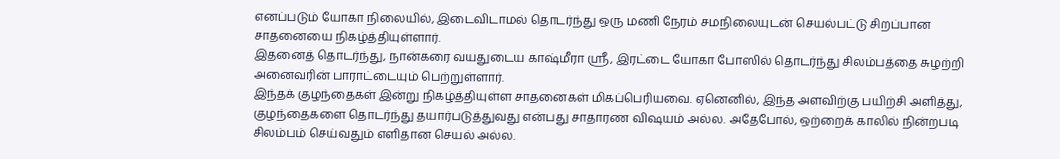எனப்படும் யோகா நிலையில், இடைவிடாமல் தொடர்ந்து ஒரு மணி நேரம் சமநிலையுடன் செயல்பட்டு சிறப்பான சாதனையை நிகழ்த்தியுள்ளார்.
இதனைத் தொடர்ந்து, நான்கரை வயதுடைய காஷ்மீரா ஸ்ரீ, இரட்டை யோகா போஸில் தொடர்ந்து சிலம்பத்தை சுழற்றி அனைவரின் பாராட்டையும் பெற்றுள்ளார்.
இந்தக் குழந்தைகள் இன்று நிகழ்த்தியுள்ள சாதனைகள் மிகப்பெரியவை. ஏனெனில், இந்த அளவிற்கு பயிற்சி அளித்து, குழந்தைகளை தொடர்ந்து தயார்படுத்துவது என்பது சாதாரண விஷயம் அல்ல. அதேபோல், ஒற்றைக் காலில் நின்றபடி சிலம்பம் செய்வதும் எளிதான செயல் அல்ல.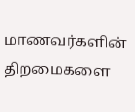மாணவர்களின் திறமைகளை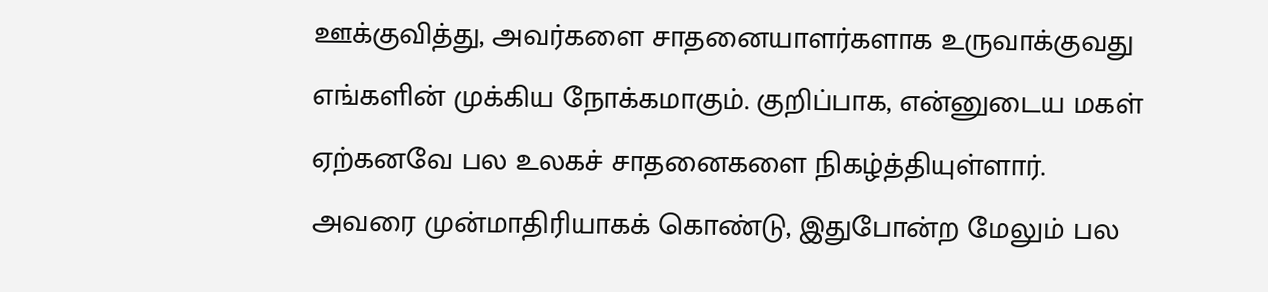ஊக்குவித்து, அவர்களை சாதனையாளர்களாக உருவாக்குவது எங்களின் முக்கிய நோக்கமாகும். குறிப்பாக, என்னுடைய மகள் ஏற்கனவே பல உலகச் சாதனைகளை நிகழ்த்தியுள்ளார். அவரை முன்மாதிரியாகக் கொண்டு, இதுபோன்ற மேலும் பல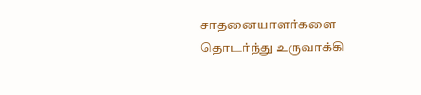சாதனையாளர்களை தொடர்ந்து உருவாக்கி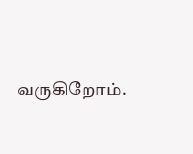வருகிறோம்.